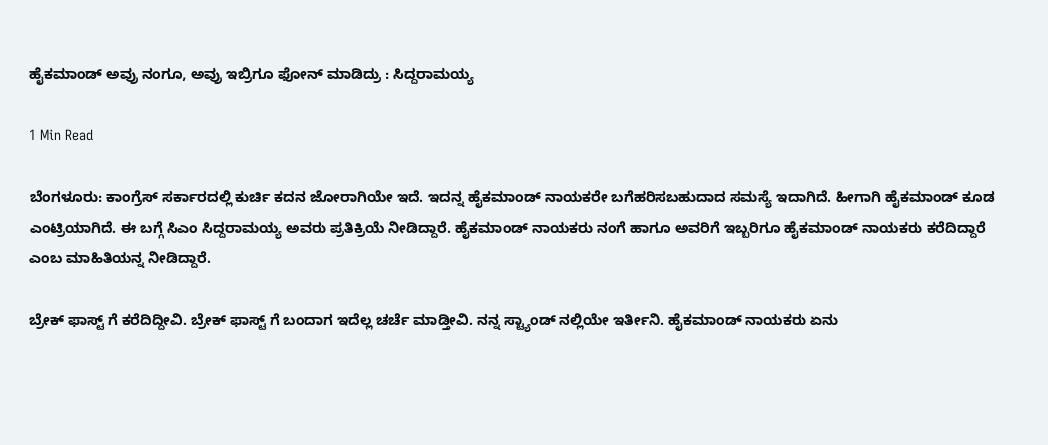ಹೈಕಮಾಂಡ್ ಅವ್ರು ನಂಗೂ, ಅವ್ರು ಇಬ್ರಿಗೂ ಫೋನ್ ಮಾಡಿದ್ರು : ಸಿದ್ದರಾಮಯ್ಯ

1 Min Read

ಬೆಂಗಳೂರು: ಕಾಂಗ್ರೆಸ್ ಸರ್ಕಾರದಲ್ಲಿ ಕುರ್ಚಿ ಕದನ ಜೋರಾಗಿಯೇ ಇದೆ. ಇದನ್ನ ಹೈಕಮಾಂಡ್ ನಾಯಕರೇ ಬಗೆಹರಿಸಬಹುದಾದ ಸಮಸ್ಯೆ ಇದಾಗಿದೆ. ಹೀಗಾಗಿ ಹೈಕಮಾಂಡ್ ಕೂಡ ಎಂಟ್ರಿಯಾಗಿದೆ. ಈ ಬಗ್ಗೆ ಸಿಎಂ ಸಿದ್ದರಾಮಯ್ಯ ಅವರು ಪ್ರತಿಕ್ರಿಯೆ ನೀಡಿದ್ದಾರೆ. ಹೈಕಮಾಂಡ್ ನಾಯಕರು ನಂಗೆ ಹಾಗೂ ಅವರಿಗೆ ಇಬ್ಬರಿಗೂ ಹೈಕಮಾಂಡ್ ನಾಯಕರು ಕರೆದಿದ್ದಾರೆ ಎಂಬ ಮಾಹಿತಿಯನ್ನ ನೀಡಿದ್ದಾರೆ.

ಬ್ರೇಕ್ ಫಾಸ್ಟ್ ಗೆ ಕರೆದಿದ್ದೀವಿ. ಬ್ರೇಕ್ ಫಾಸ್ಟ್ ಗೆ ಬಂದಾಗ ಇದೆಲ್ಲ ಚರ್ಚೆ ಮಾಡ್ತೀವಿ. ನನ್ನ ಸ್ಟ್ಯಾಂಡ್ ನಲ್ಲಿಯೇ ಇರ್ತೀನಿ. ಹೈಕಮಾಂಡ್ ನಾಯಕರು ಏನು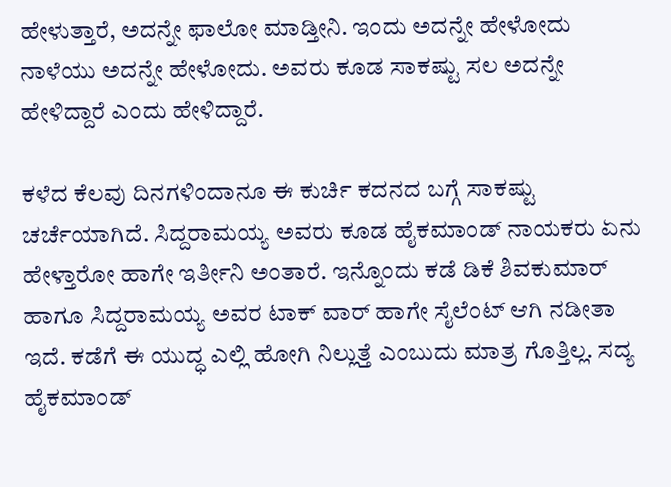ಹೇಳುತ್ತಾರೆ, ಅದನ್ನೇ ಫಾಲೋ ಮಾಡ್ತೀನಿ. ಇಂದು ಅದನ್ನೇ ಹೇಳೋದು ನಾಳೆಯು ಅದನ್ನೇ ಹೇಳೋದು. ಅವರು ಕೂಡ ಸಾಕಷ್ಟು ಸಲ ಅದನ್ನೇ ಹೇಳಿದ್ದಾರೆ ಎಂದು ಹೇಳಿದ್ದಾರೆ.

ಕಳೆದ ಕೆಲವು ದಿನಗಳಿಂದಾನೂ ಈ ಕುರ್ಚಿ ಕದನದ ಬಗ್ಗೆ ಸಾಕಷ್ಟು ಚರ್ಚೆಯಾಗಿದೆ. ಸಿದ್ದರಾಮಯ್ಯ ಅವರು ಕೂಡ ಹೈಕಮಾಂಡ್ ನಾಯಕರು ಏನು ಹೇಳ್ತಾರೋ ಹಾಗೇ ಇರ್ತೀನಿ ಅಂತಾರೆ. ಇನ್ನೊಂದು ಕಡೆ ಡಿಕೆ ಶಿವಕುಮಾರ್ ಹಾಗೂ ಸಿದ್ದರಾಮಯ್ಯ ಅವರ ಟಾಕ್ ವಾರ್ ಹಾಗೇ ಸೈಲೆಂಟ್ ಆಗಿ ನಡೀತಾ ಇದೆ. ಕಡೆಗೆ ಈ ಯುದ್ಧ ಎಲ್ಲಿ ಹೋಗಿ ನಿಲ್ಲುತ್ತೆ ಎಂಬುದು ಮಾತ್ರ ಗೊತ್ತಿಲ್ಲ. ಸದ್ಯ ಹೈಕಮಾಂಡ್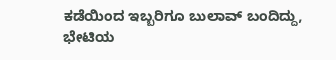ಕಡೆಯಿಂದ ಇಬ್ಬರಿಗೂ ಬುಲಾವ್ ಬಂದಿದ್ದು, ಭೇಟಿಯ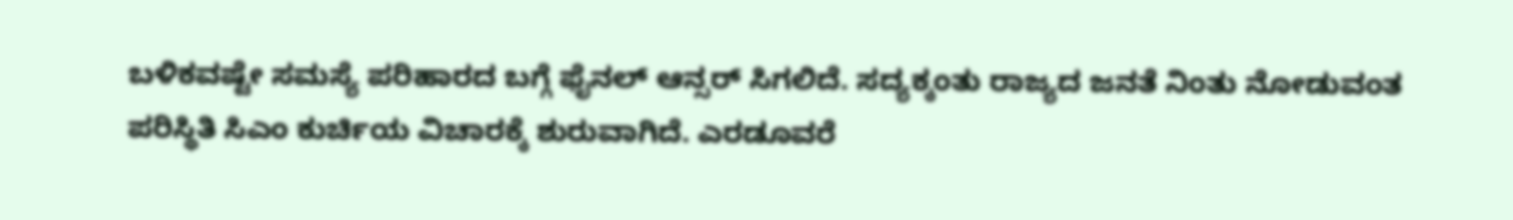ಬಳಿಕವಷ್ಟೇ ಸಮಸ್ಯೆ ಪರಿಹಾರದ ಬಗ್ಗೆ ಫೈನಲ್ ಆನ್ಸರ್ ಸಿಗಲಿದೆ. ಸದ್ಯಕ್ಕಂತು ರಾಜ್ಯದ ಜನತೆ ನಿಂತು ನೋಡುವಂತ ಪರಿಸ್ಥಿತಿ ಸಿಎಂ ಕುರ್ಚಿಯ ವಿಚಾರಕ್ಕೆ ಶುರುವಾಗಿದೆ. ಎರಡೂವರೆ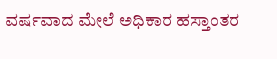ವರ್ಷವಾದ ಮೇಲೆ ಅಧಿಕಾರ ಹಸ್ತಾಂತರ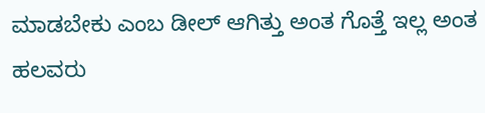ಮಾಡಬೇಕು ಎಂಬ ಡೀಲ್ ಆಗಿತ್ತು ಅಂತ ಗೊತ್ತೆ ಇಲ್ಲ ಅಂತ ಹಲವರು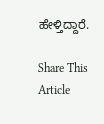ಹೇಳ್ತಿದ್ದಾರೆ.

Share This Article